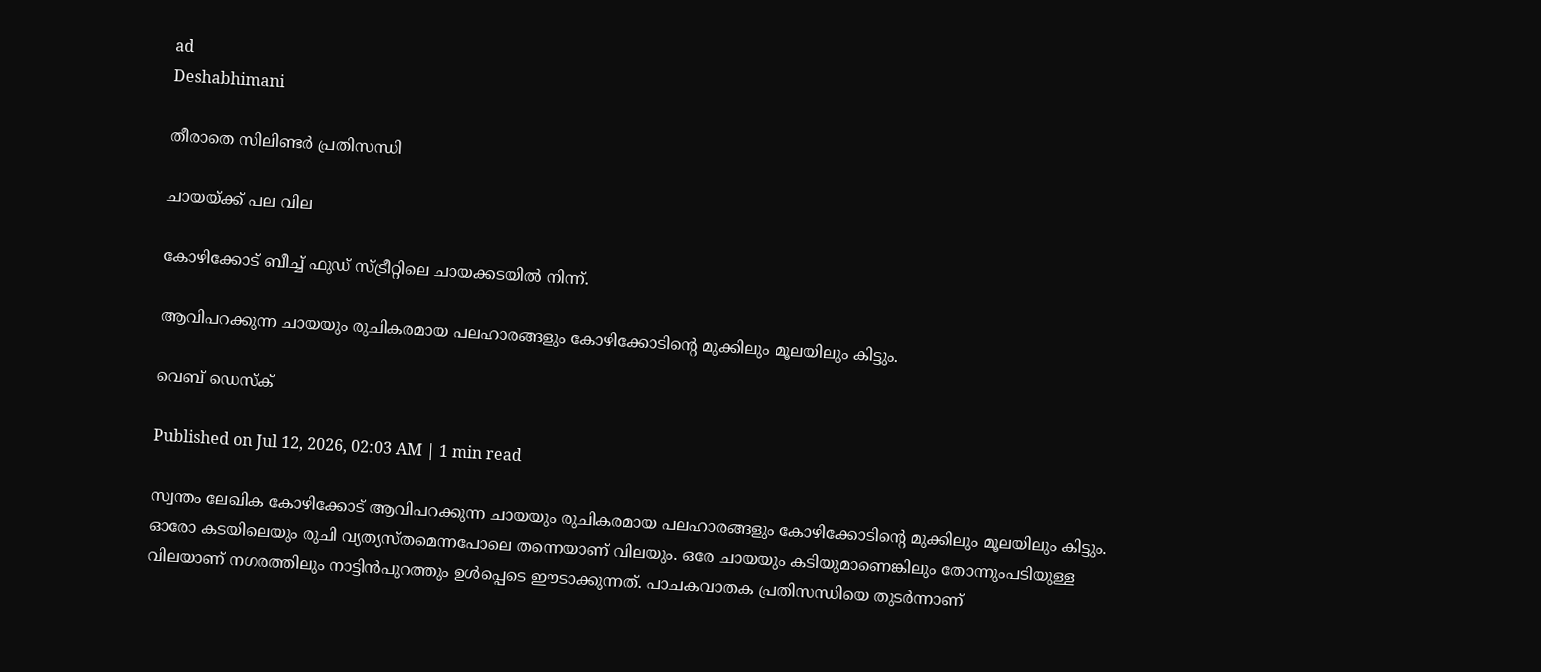ad
Deshabhimani

തീരാതെ സിലിണ്ടര്‍ പ്രതിസന്ധി

ചായയ്ക്ക് പല വില

കോഴിക്കോട് ബീച്ച് ഫു‍ഡ് സ്ട്രീറ്റിലെ ചായക്കടയില്‍ നിന്ന്.

ആവിപറക്കുന്ന ചായയും രുചികരമായ പലഹാരങ്ങളും കോഴിക്കോടിന്റെ മുക്കിലും മൂലയിലും കിട്ടും.

വെബ് ഡെസ്ക്

Published on Jul 12, 2026, 02:03 AM | 1 min read

സ്വന്തം ലേഖിക കോഴിക്കോട് ആവിപറക്കുന്ന ചായയും രുചികരമായ പലഹാരങ്ങളും കോഴിക്കോടിന്റെ മുക്കിലും മൂലയിലും കിട്ടും. ഓരോ കടയിലെയും രുചി വ്യത്യസ്തമെന്നപോലെ തന്നെയാണ് വിലയും. ഒരേ ചായയും കടിയുമാണെങ്കിലും തോന്നുംപടിയുള്ള വിലയാണ് നഗരത്തിലും നാട്ടിൻപുറത്തും ഉൾപ്പെടെ ഈടാക്കുന്നത്. പാചകവാതക പ്രതിസന്ധിയെ തുടര്‍ന്നാണ്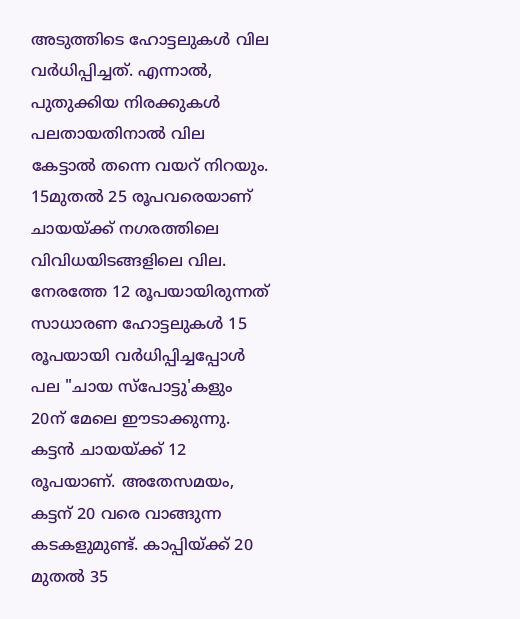അടുത്തിടെ ഹോട്ടലുകൾ വില വര്‍ധിപ്പിച്ചത്. എന്നാൽ, പുതുക്കിയ നിരക്കുകൾ പലതായതിനാൽ വില കേട്ടാൽ തന്നെ വയറ്‌ നിറയും. 15മുതൽ 25 രൂപവരെയാണ് ചായയ്ക്ക് നഗരത്തിലെ വിവിധയിടങ്ങളിലെ വില. നേരത്തേ 12 രൂപയായിരുന്നത് സാധാരണ ഹോട്ടലുകൾ 15 രൂപയായി വര്‍ധിപ്പിച്ചപ്പോൾ പല "ചായ സ്പോട്ടു'കളും 20ന് മേലെ ഈടാക്കുന്നു. കട്ടൻ ചായയ്ക്ക് 12 രൂപയാണ്. അതേസമയം, കട്ടന് 20 വരെ വാങ്ങുന്ന കടകളുമുണ്ട്. കാപ്പിയ്ക്ക് 20 മുതൽ 35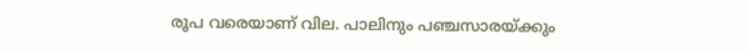രൂപ വരെയാണ് വില. പാലിനും പഞ്ചസാരയ്ക്കും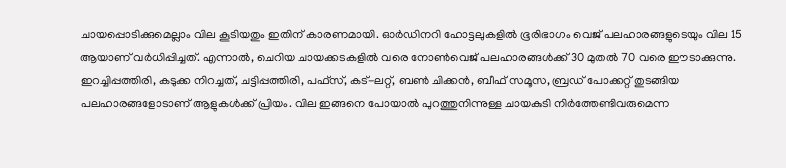ചായപ്പൊടിക്കുമെല്ലാം വില കൂടിയതും ഇതിന് കാരണമായി. ഓര്‍ഡിനറി ഹോട്ടലുകളിൽ ഭൂരിഭാഗം വെജ് പലഹാരങ്ങളുടെയും വില 15 ആയാണ് വര്‍ധിപ്പിച്ചത്. എന്നാൽ, ചെറിയ ചായക്കടകളിൽ വരെ നോൺവെജ് പലഹാരങ്ങൾക്ക് 30 മുതൽ 70 വരെ ഈടാക്കുന്നു. ഇറച്ചിപ്പത്തിരി, കടുക്ക നിറച്ചത്, ചട്ടിപ്പത്തിരി, പഫ്സ്, കട്-ലറ്റ്, ബൺ ചിക്കൻ, ബീഫ് സമൂസ, ബ്രഡ് പോക്കറ്റ് തുടങ്ങിയ പലഹാരങ്ങളോടാണ് ആളുകൾക്ക് പ്രിയം. വില ഇങ്ങനെ പോയാൽ പുറത്തുനിന്നുള്ള ചായകുടി നിര്‍ത്തേണ്ടിവരുമെന്ന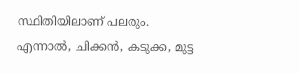സ്ഥിതിയിലാണ് പലരും. എന്നാൽ, ചിക്കൻ, കടുക്ക, മുട്ട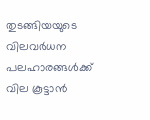തുടങ്ങിയയുടെ വിലവർധന പലഹാരങ്ങൾക്ക് വില കൂട്ടാൻ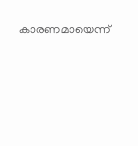കാരണമായെന്ന്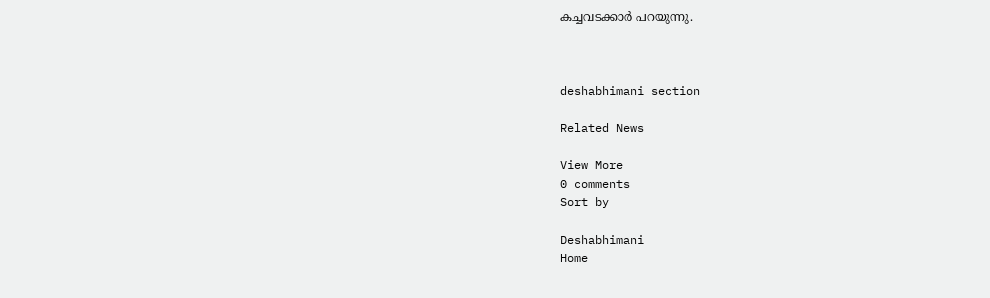കച്ചവടക്കാര്‍ പറയുന്നു.



deshabhimani section

Related News

View More
0 comments
Sort by

Deshabhimani
Home